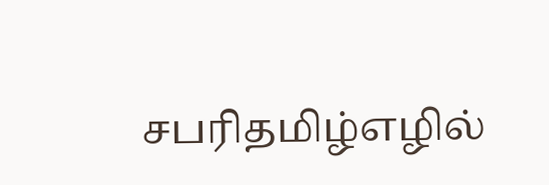சபரிதமிழ்எழில்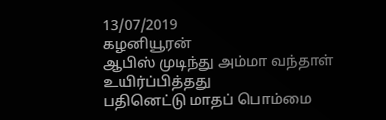13/07/2019
கழனியூரன்
ஆபிஸ் முடிந்து அம்மா வந்தாள்
உயிர்ப்பித்தது
பதினெட்டு மாதப் பொம்மை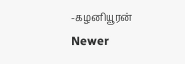-கழனியூரன்
Newer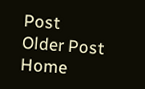Post
Older Post
Home